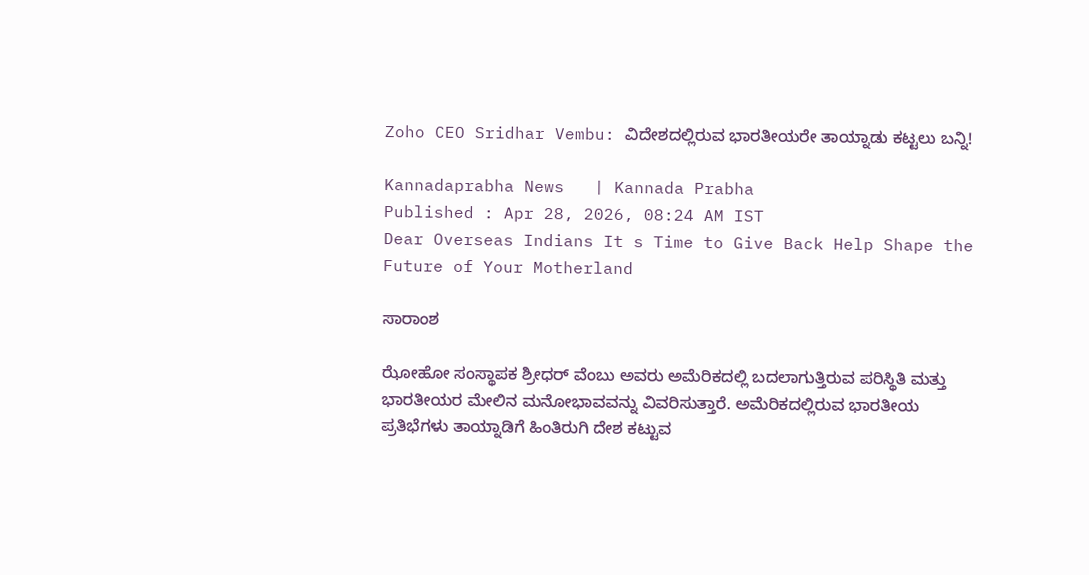Zoho CEO Sridhar Vembu: ವಿದೇಶದಲ್ಲಿರುವ ಭಾರತೀಯರೇ ತಾಯ್ನಾಡು ಕಟ್ಟಲು ಬನ್ನಿ!

Kannadaprabha News   | Kannada Prabha
Published : Apr 28, 2026, 08:24 AM IST
Dear Overseas Indians It s Time to Give Back Help Shape the Future of Your Motherland

ಸಾರಾಂಶ

ಝೋಹೋ ಸಂಸ್ಥಾಪಕ ಶ್ರೀಧರ್‌ ವೆಂಬು ಅವರು ಅಮೆರಿಕದಲ್ಲಿ ಬದಲಾಗುತ್ತಿರುವ ಪರಿಸ್ಥಿತಿ ಮತ್ತು ಭಾರತೀಯರ ಮೇಲಿನ ಮನೋಭಾವವನ್ನು ವಿವರಿಸುತ್ತಾರೆ. ಅಮೆರಿಕದಲ್ಲಿರುವ ಭಾರತೀಯ ಪ್ರತಿಭೆಗಳು ತಾಯ್ನಾಡಿಗೆ ಹಿಂತಿರುಗಿ ದೇಶ ಕಟ್ಟುವ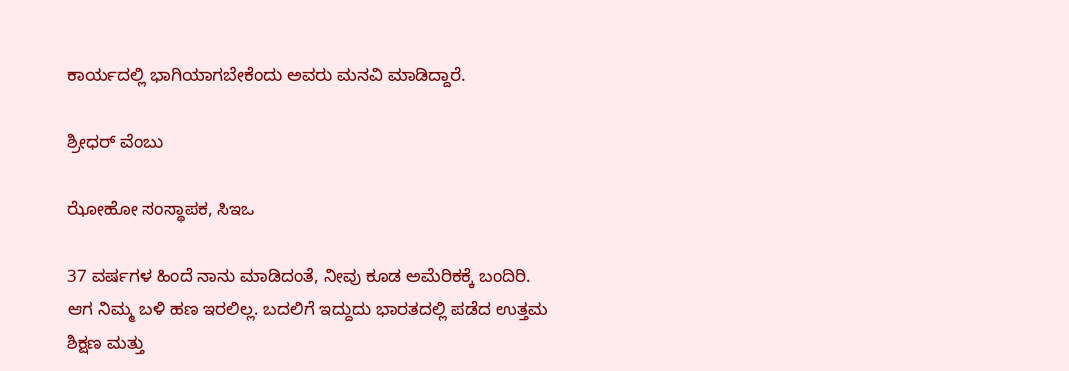ಕಾರ್ಯದಲ್ಲಿ ಭಾಗಿಯಾಗಬೇಕೆಂದು ಅವರು ಮನವಿ ಮಾಡಿದ್ದಾರೆ.

ಶ್ರೀಧರ್‌ ವೆಂಬು

ಝೋಹೋ ಸಂಸ್ಥಾಪಕ, ಸಿಇಒ

37 ವರ್ಷಗಳ ಹಿಂದೆ ನಾನು ಮಾಡಿದಂತೆ, ನೀವು ಕೂಡ ಅಮೆರಿಕಕ್ಕೆ ಬಂದಿರಿ. ಆಗ ನಿಮ್ಮ ಬಳಿ ಹಣ ಇರಲಿಲ್ಲ. ಬದಲಿಗೆ ಇದ್ದುದು ಭಾರತದಲ್ಲಿ ಪಡೆದ ಉತ್ತಮ ಶಿಕ್ಷಣ ಮತ್ತು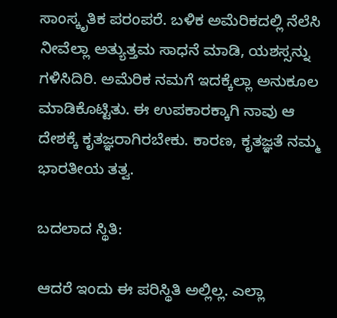ಸಾಂಸ್ಕೃತಿಕ ಪರಂಪರೆ. ಬಳಿಕ ಅಮೆರಿಕದಲ್ಲಿ ನೆಲೆಸಿ ನೀವೆಲ್ಲಾ ಅತ್ಯುತ್ತಮ ಸಾಧನೆ ಮಾಡಿ, ಯಶಸ್ಸನ್ನು ಗಳಿಸಿದಿರಿ. ಅಮೆರಿಕ ನಮಗೆ ಇದಕ್ಕೆಲ್ಲಾ ಅನುಕೂಲ ಮಾಡಿಕೊಟ್ಟಿತು. ಈ ಉಪಕಾರಕ್ಕಾಗಿ ನಾವು ಆ ದೇಶಕ್ಕೆ ಕೃತಜ್ಞರಾಗಿರಬೇಕು. ಕಾರಣ, ಕೃತಜ್ಞತೆ ನಮ್ಮ ಭಾರತೀಯ ತತ್ವ.

ಬದಲಾದ ಸ್ಥಿತಿ:

ಆದರೆ ಇಂದು ಈ ಪರಿಸ್ಥಿತಿ ಅಲ್ಲಿಲ್ಲ. ಎಲ್ಲಾ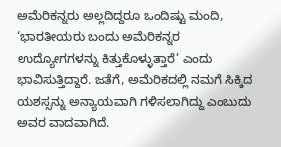ಅಮೆರಿಕನ್ನರು ಅಲ್ಲದಿದ್ದರೂ ಒಂದಿಷ್ಟು ಮಂದಿ, ‘ಭಾರತೀಯರು ಬಂದು ಅಮೆರಿಕನ್ನರ ಉದ್ಯೋಗಗಳನ್ನು ಕಿತ್ತುಕೊಳ್ಳುತ್ತಾರೆ’ ಎಂದು ಭಾವಿಸುತ್ತಿದ್ದಾರೆ. ಜತೆಗೆ, ಅಮೆರಿಕದಲ್ಲಿ ನಮಗೆ ಸಿಕ್ಕಿದ ಯಶಸ್ಸನ್ನು ಅನ್ಯಾಯವಾಗಿ ಗಳಿಸಲಾಗಿದ್ದು ಎಂಬುದು ಅವರ ವಾದವಾಗಿದೆ.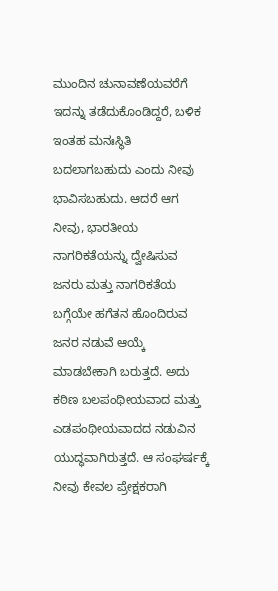ಮುಂದಿನ ಚುನಾವಣೆಯವರೆಗೆ ಇದನ್ನು ತಡೆದುಕೊಂಡಿದ್ದರೆ, ಬಳಿಕ ಇಂತಹ ಮನಃಸ್ಥಿತಿ ಬದಲಾಗಬಹುದು ಎಂದು ನೀವು ಭಾವಿಸಬಹುದು. ಆದರೆ ಆಗ ನೀವು, ಭಾರತೀಯ ನಾಗರಿಕತೆಯನ್ನು ದ್ವೇಷಿಸುವ ಜನರು ಮತ್ತು ನಾಗರಿಕತೆಯ ಬಗ್ಗೆಯೇ ಹಗೆತನ ಹೊಂದಿರುವ ಜನರ ನಡುವೆ ಆಯ್ಕೆ ಮಾಡಬೇಕಾಗಿ ಬರುತ್ತದೆ. ಅದು ಕಠಿಣ ಬಲಪಂಥೀಯವಾದ ಮತ್ತು ಎಡಪಂಥೀಯವಾದದ ನಡುವಿನ ಯುದ್ಧವಾಗಿರುತ್ತದೆ. ಆ ಸಂಘರ್ಷಕ್ಕೆ ನೀವು ಕೇವಲ ಪ್ರೇಕ್ಷಕರಾಗಿ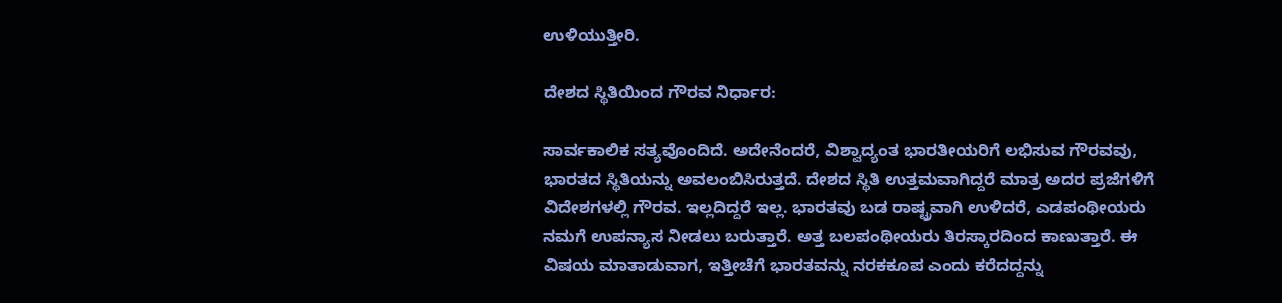ಉಳಿಯುತ್ತೀರಿ.

ದೇಶದ ಸ್ಥಿತಿಯಿಂದ ಗೌರವ ನಿರ್ಧಾರ:

ಸಾರ್ವಕಾಲಿಕ ಸತ್ಯವೊಂದಿದೆ. ಅದೇನೆಂದರೆ, ವಿಶ್ವಾದ್ಯಂತ ಭಾರತೀಯರಿಗೆ ಲಭಿಸುವ ಗೌರವವು, ಭಾರತದ ಸ್ಥಿತಿಯನ್ನು ಅವಲಂಬಿಸಿರುತ್ತದೆ. ದೇಶದ ಸ್ಥಿತಿ ಉತ್ತಮವಾಗಿದ್ದರೆ ಮಾತ್ರ ಅದರ ಪ್ರಜೆಗಳಿಗೆ ವಿದೇಶಗಳಲ್ಲಿ ಗೌರವ. ಇಲ್ಲದಿದ್ದರೆ ಇಲ್ಲ. ಭಾರತವು ಬಡ ರಾಷ್ಟ್ರವಾಗಿ ಉಳಿದರೆ, ಎಡಪಂಥೀಯರು ನಮಗೆ ಉಪನ್ಯಾಸ ನೀಡಲು ಬರುತ್ತಾರೆ. ಅತ್ತ ಬಲಪಂಥೀಯರು ತಿರಸ್ಕಾರದಿಂದ ಕಾಣುತ್ತಾರೆ. ಈ ವಿಷಯ ಮಾತಾಡುವಾಗ, ಇತ್ತೀಚೆಗೆ ಭಾರತವನ್ನು ನರಕಕೂಪ ಎಂದು ಕರೆದದ್ದನ್ನು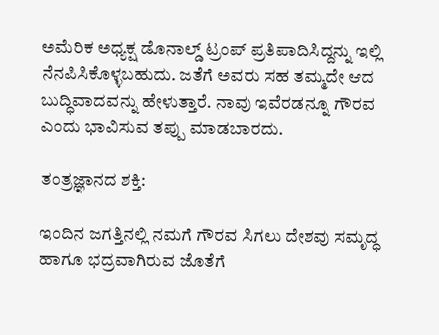ಅಮೆರಿಕ ಅಧ್ಯಕ್ಷ ಡೊನಾಲ್ಡ್‌ ಟ್ರಂಪ್‌ ಪ್ರತಿಪಾದಿಸಿದ್ದನ್ನು ಇಲ್ಲಿ ನೆನಪಿಸಿಕೊಳ್ಳಬಹುದು. ಜತೆಗೆ ಅವರು ಸಹ ತಮ್ಮದೇ ಆದ ಬುದ್ಧಿವಾದವನ್ನು ಹೇಳುತ್ತಾರೆ. ನಾವು ಇವೆರಡನ್ನೂ ಗೌರವ ಎಂದು ಭಾವಿಸುವ ತಪ್ಪು ಮಾಡಬಾರದು.

ತಂತ್ರಜ್ಞಾನದ ಶಕ್ತಿ:

ಇಂದಿನ ಜಗತ್ತಿನಲ್ಲಿ ನಮಗೆ ಗೌರವ ಸಿಗಲು ದೇಶವು ಸಮೃದ್ಧ ಹಾಗೂ ಭದ್ರವಾಗಿರುವ ಜೊತೆಗೆ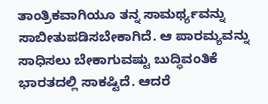ತಾಂತ್ರಿಕವಾಗಿಯೂ ತನ್ನ ಸಾಮರ್ಥ್ಯವನ್ನು ಸಾಬೀತುಪಡಿಸಬೇಕಾಗಿದೆ. ಆ ಪಾರಮ್ಯವನ್ನು ಸಾಧಿಸಲು ಬೇಕಾಗುವಷ್ಟು ಬುದ್ಧಿವಂತಿಕೆ ಭಾರತದಲ್ಲಿ ಸಾಕಷ್ಟಿದೆ. ಆದರೆ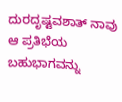ದುರದೃಷ್ಟವಶಾತ್ ನಾವು ಆ ಪ್ರತಿಭೆಯ ಬಹುಭಾಗವನ್ನು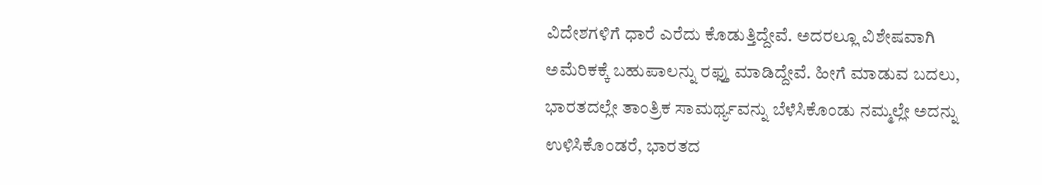ವಿದೇಶಗಳಿಗೆ ಧಾರೆ ಎರೆದು ಕೊಡುತ್ತಿದ್ದೇವೆ. ಅದರಲ್ಲೂ ವಿಶೇಷವಾಗಿ ಅಮೆರಿಕಕ್ಕೆ ಬಹುಪಾಲನ್ನು ರಫ್ತು ಮಾಡಿದ್ದೇವೆ. ಹೀಗೆ ಮಾಡುವ ಬದಲು, ಭಾರತದಲ್ಲೇ ತಾಂತ್ರಿಕ ಸಾಮರ್ಥ್ಯವನ್ನು ಬೆಳೆಸಿಕೊಂಡು ನಮ್ಮಲ್ಲೇ ಅದನ್ನು ಉಳಿಸಿಕೊಂಡರೆ, ಭಾರತದ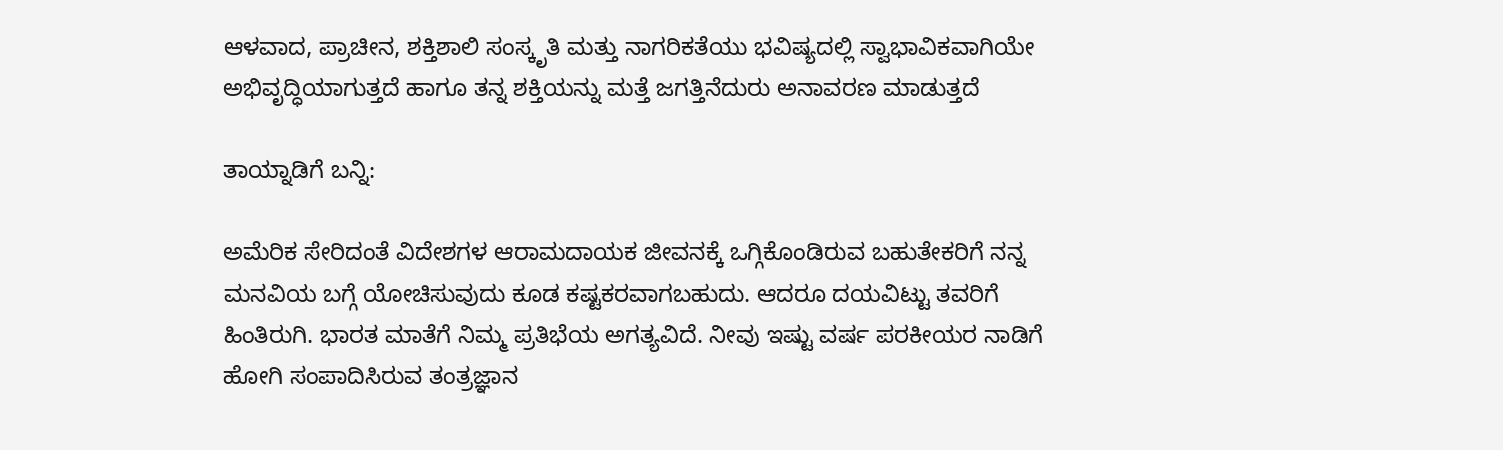ಆಳವಾದ, ಪ್ರಾಚೀನ, ಶಕ್ತಿಶಾಲಿ ಸಂಸ್ಕೃತಿ ಮತ್ತು ನಾಗರಿಕತೆಯು ಭವಿಷ್ಯದಲ್ಲಿ ಸ್ವಾಭಾವಿಕವಾಗಿಯೇ ಅಭಿವೃದ್ಧಿಯಾಗುತ್ತದೆ ಹಾಗೂ ತನ್ನ ಶಕ್ತಿಯನ್ನು ಮತ್ತೆ ಜಗತ್ತಿನೆದುರು ಅನಾವರಣ ಮಾಡುತ್ತದೆ

ತಾಯ್ನಾಡಿಗೆ ಬನ್ನಿ:

ಅಮೆರಿಕ ಸೇರಿದಂತೆ ವಿದೇಶಗಳ ಆರಾಮದಾಯಕ ಜೀವನಕ್ಕೆ ಒಗ್ಗಿಕೊಂಡಿರುವ ಬಹುತೇಕರಿಗೆ ನನ್ನ ಮನವಿಯ ಬಗ್ಗೆ ಯೋಚಿಸುವುದು ಕೂಡ ಕಷ್ಟಕರವಾಗಬಹುದು. ಆದರೂ ದಯವಿಟ್ಟು ತವರಿಗೆ ಹಿಂತಿರುಗಿ. ಭಾರತ ಮಾತೆಗೆ ನಿಮ್ಮ ಪ್ರತಿಭೆಯ ಅಗತ್ಯವಿದೆ. ನೀವು ಇಷ್ಟು ವರ್ಷ ಪರಕೀಯರ ನಾಡಿಗೆ ಹೋಗಿ ಸಂಪಾದಿಸಿರುವ ತಂತ್ರಜ್ಞಾನ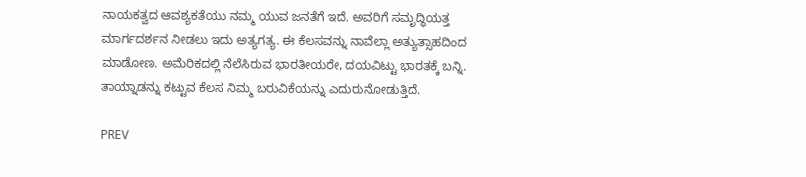ನಾಯಕತ್ವದ ಆವಶ್ಯಕತೆಯು ನಮ್ಮ ಯುವ ಜನತೆಗೆ ಇದೆ. ಅವರಿಗೆ ಸಮೃದ್ಧಿಯತ್ತ ಮಾರ್ಗದರ್ಶನ ನೀಡಲು ಇದು ಅತ್ಯಗತ್ಯ. ಈ ಕೆಲಸವನ್ನು ನಾವೆಲ್ಲಾ ಅತ್ಯುತ್ಸಾಹದಿಂದ ಮಾಡೋಣ. ಅಮೆರಿಕದಲ್ಲಿ ನೆಲೆಸಿರುವ ಭಾರತೀಯರೇ, ದಯವಿಟ್ಟು ಭಾರತಕ್ಕೆ ಬನ್ನಿ. ತಾಯ್ನಾಡನ್ನು ಕಟ್ಟುವ ಕೆಲಸ ನಿಮ್ಮ ಬರುವಿಕೆಯನ್ನು ಎದುರುನೋಡುತ್ತಿದೆ.

PREV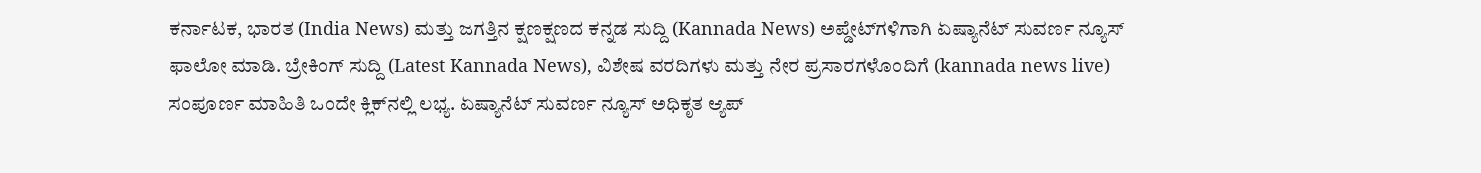ಕರ್ನಾಟಕ, ಭಾರತ (India News) ಮತ್ತು ಜಗತ್ತಿನ ಕ್ಷಣಕ್ಷಣದ ಕನ್ನಡ ಸುದ್ದಿ (Kannada News) ಅಪ್ಡೇಟ್‌ಗಳಿಗಾಗಿ ಏಷ್ಯಾನೆಟ್ ಸುವರ್ಣ ನ್ಯೂಸ್‌ ಫಾಲೋ ಮಾಡಿ. ಬ್ರೇಕಿಂಗ್ ಸುದ್ದಿ (Latest Kannada News), ವಿಶೇಷ ವರದಿಗಳು ಮತ್ತು ನೇರ ಪ್ರಸಾರಗಳೊಂದಿಗೆ (kannada news live) ಸಂಪೂರ್ಣ ಮಾಹಿತಿ ಒಂದೇ ಕ್ಲಿಕ್‌ನಲ್ಲಿ ಲಭ್ಯ. ಏಷ್ಯಾನೆಟ್ ಸುವರ್ಣ ನ್ಯೂಸ್ ಅಧಿಕೃತ ಆ್ಯಪ್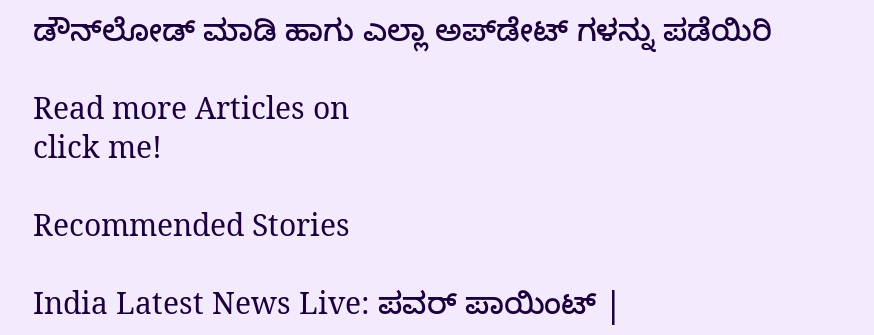ಡೌನ್‌ಲೋಡ್ ಮಾಡಿ ಹಾಗು ಎಲ್ಲಾ ಅಪ್‌ಡೇಟ್ ಗಳನ್ನು ಪಡೆಯಿರಿ

Read more Articles on
click me!

Recommended Stories

India Latest News Live: ಪವರ್ ಪಾಯಿಂಟ್ |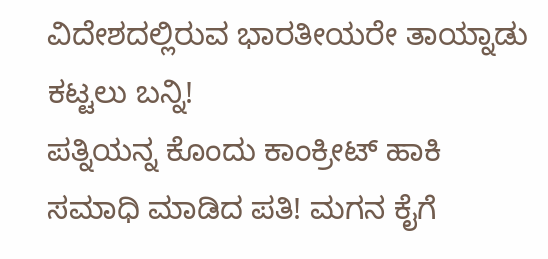ವಿದೇಶದಲ್ಲಿರುವ ಭಾರತೀಯರೇ ತಾಯ್ನಾಡು ಕಟ್ಟಲು ಬನ್ನಿ!
ಪತ್ನಿಯನ್ನ ಕೊಂದು ಕಾಂಕ್ರೀಟ್‌ ಹಾಕಿ ಸಮಾಧಿ ಮಾಡಿದ ಪತಿ! ಮಗನ ಕೈಗೆ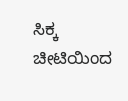ಸಿಕ್ಕ ಚೀಟಿಯಿಂದ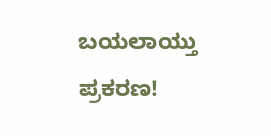ಬಯಲಾಯ್ತು ಪ್ರಕರಣ!